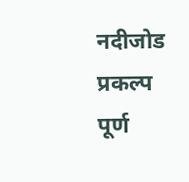नदीजोड प्रकल्प पूर्ण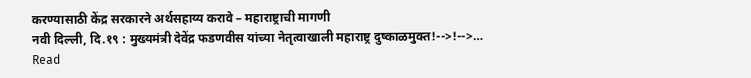करण्यासाठी केंद्र सरकारने अर्थसहाय्य करावे – महाराष्ट्राची मागणी
नवी दिल्ली, दि.१९ : मुख्यमंत्री देवेंद्र फडणवीस यांच्या नेतृत्वाखाली महाराष्ट्र दुष्काळमुक्त!-->!-->…
Read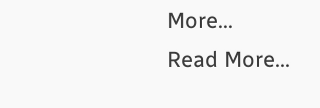More...
Read More...